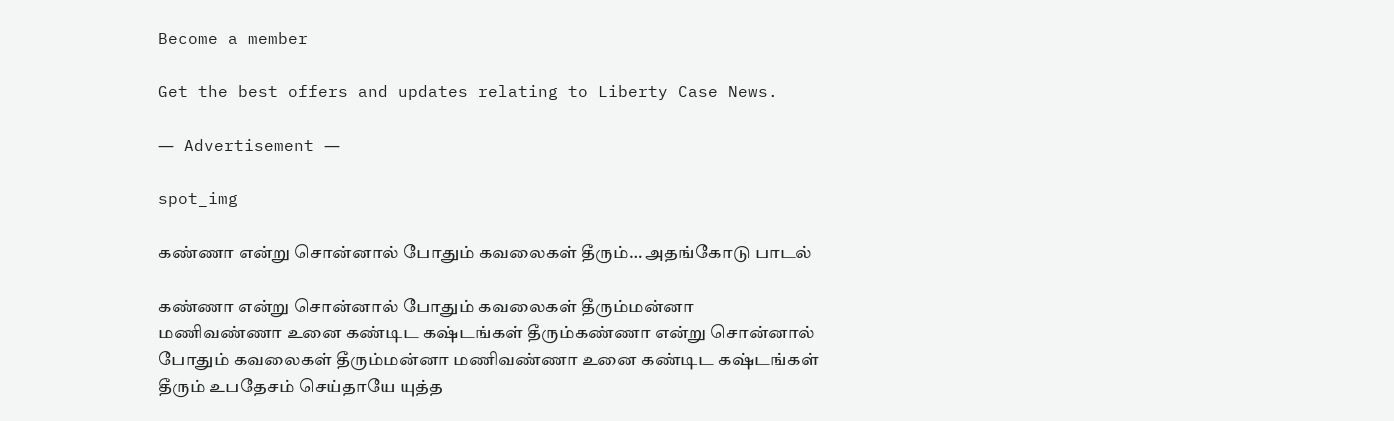Become a member

Get the best offers and updates relating to Liberty Case News.

― Advertisement ―

spot_img

கண்ணா என்று சொன்னால் போதும் கவலைகள் தீரும்… அதங்கோடு பாடல்

கண்ணா என்று சொன்னால் போதும் கவலைகள் தீரும்மன்னா மணிவண்ணா உனை கண்டிட கஷ்டங்கள் தீரும்கண்ணா என்று சொன்னால் போதும் கவலைகள் தீரும்மன்னா மணிவண்ணா உனை கண்டிட கஷ்டங்கள் தீரும் உபதேசம் செய்தாயே யுத்த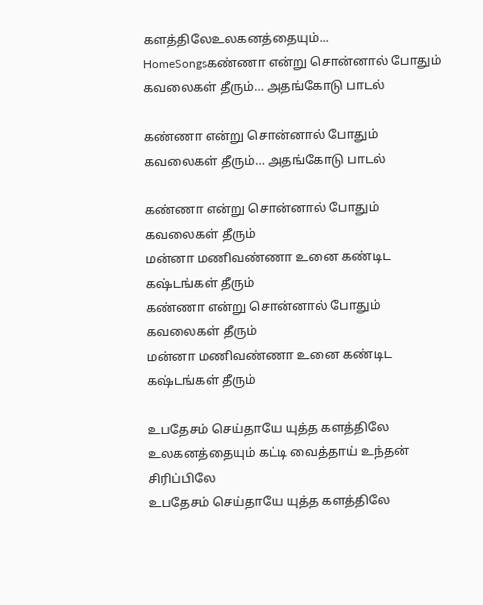களத்திலேஉலகனத்தையும்...
HomeSongsகண்ணா என்று சொன்னால் போதும் கவலைகள் தீரும்… அதங்கோடு பாடல்

கண்ணா என்று சொன்னால் போதும் கவலைகள் தீரும்… அதங்கோடு பாடல்

கண்ணா என்று சொன்னால் போதும் கவலைகள் தீரும்
மன்னா மணிவண்ணா உனை கண்டிட கஷ்டங்கள் தீரும்
கண்ணா என்று சொன்னால் போதும் கவலைகள் தீரும்
மன்னா மணிவண்ணா உனை கண்டிட கஷ்டங்கள் தீரும்

உபதேசம் செய்தாயே யுத்த களத்திலே
உலகனத்தையும் கட்டி வைத்தாய் உந்தன் சிரிப்பிலே
உபதேசம் செய்தாயே யுத்த களத்திலே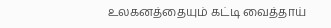உலகனத்தையும் கட்டி வைத்தாய்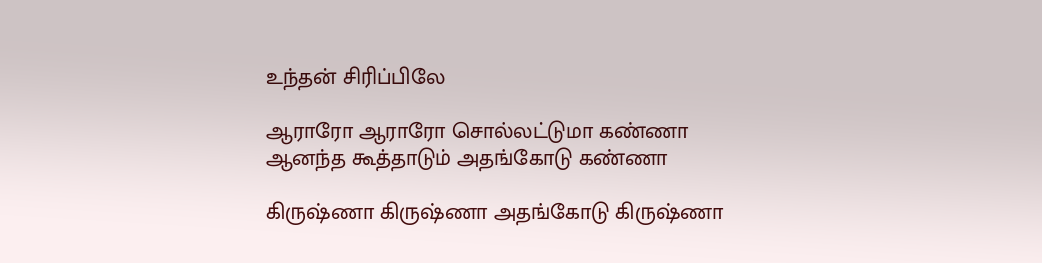உந்தன் சிரிப்பிலே

ஆராரோ ஆராரோ சொல்லட்டுமா கண்ணா
ஆனந்த கூத்தாடும் அதங்கோடு கண்ணா

கிருஷ்ணா கிருஷ்ணா அதங்கோடு கிருஷ்ணா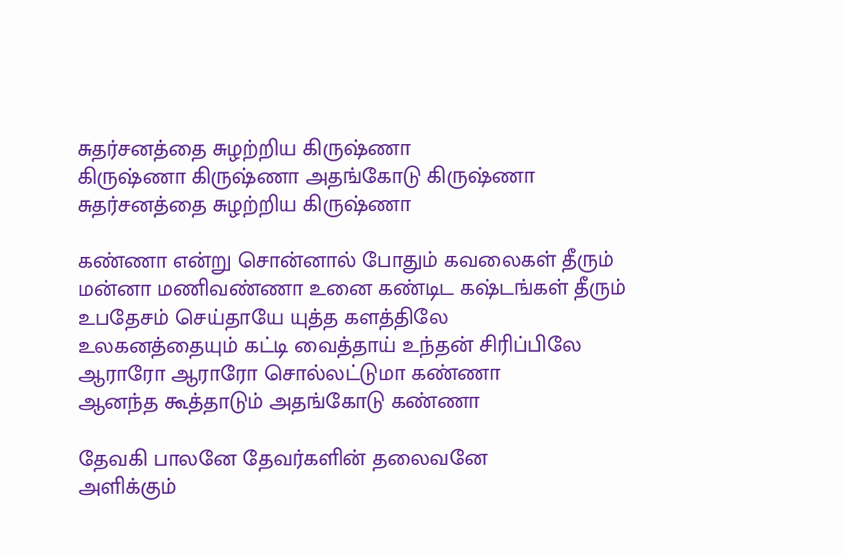சுதர்சனத்தை சுழற்றிய கிருஷ்ணா
கிருஷ்ணா கிருஷ்ணா அதங்கோடு கிருஷ்ணா
சுதர்சனத்தை சுழற்றிய கிருஷ்ணா

கண்ணா என்று சொன்னால் போதும் கவலைகள் தீரும்
மன்னா மணிவண்ணா உனை கண்டிட கஷ்டங்கள் தீரும்
உபதேசம் செய்தாயே யுத்த களத்திலே
உலகனத்தையும் கட்டி வைத்தாய் உந்தன் சிரிப்பிலே
ஆராரோ ஆராரோ சொல்லட்டுமா கண்ணா
ஆனந்த கூத்தாடும் அதங்கோடு கண்ணா

தேவகி பாலனே தேவர்களின் தலைவனே
அளிக்கும்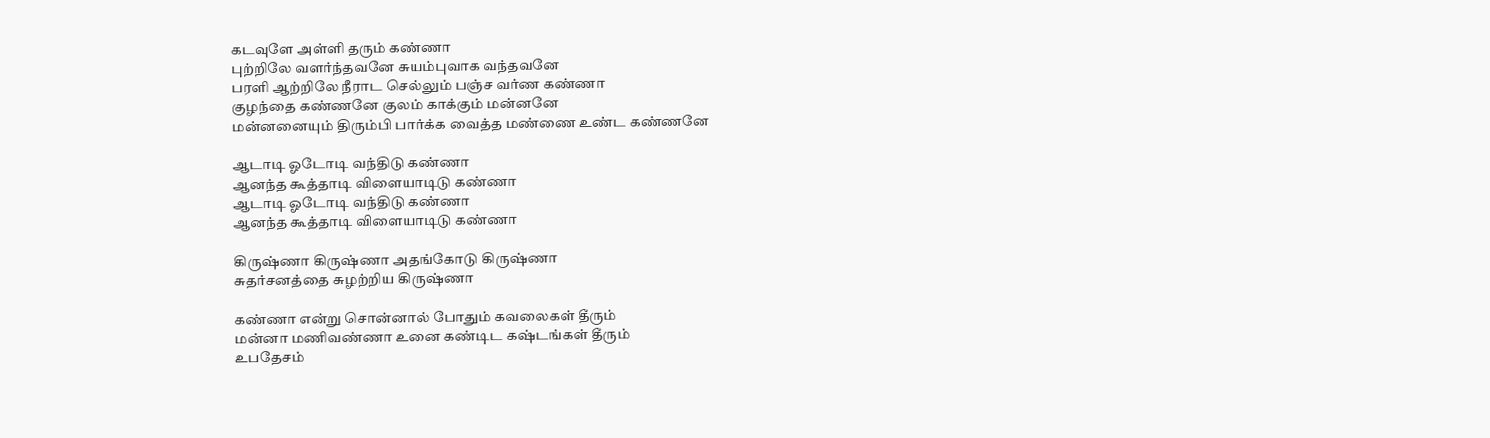கடவுளே அள்ளி தரும் கண்ணா
புற்றிலே வளர்ந்தவனே சுயம்புவாக வந்தவனே
பரளி ஆற்றிலே நீராட செல்லும் பஞ்ச வர்ண கண்ணா
குழந்தை கண்ணனே குலம் காக்கும் மன்னனே
மன்னனையும் திரும்பி பார்க்க வைத்த மண்ணை உண்ட கண்ணனே

ஆடாடி ஓடோடி வந்திடு கண்ணா
ஆனந்த கூத்தாடி விளையாடிடு கண்ணா
ஆடாடி ஓடோடி வந்திடு கண்ணா
ஆனந்த கூத்தாடி விளையாடிடு கண்ணா

கிருஷ்ணா கிருஷ்ணா அதங்கோடு கிருஷ்ணா
சுதர்சனத்தை சுழற்றிய கிருஷ்ணா

கண்ணா என்று சொன்னால் போதும் கவலைகள் தீரும்
மன்னா மணிவண்ணா உனை கண்டிட கஷ்டங்கள் தீரும்
உபதேசம்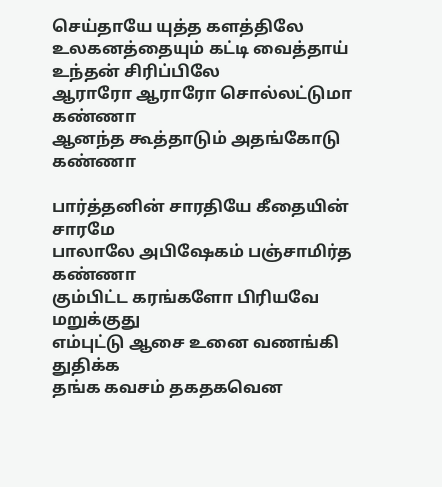செய்தாயே யுத்த களத்திலே
உலகனத்தையும் கட்டி வைத்தாய் உந்தன் சிரிப்பிலே
ஆராரோ ஆராரோ சொல்லட்டுமா கண்ணா
ஆனந்த கூத்தாடும் அதங்கோடு கண்ணா

பார்த்தனின் சாரதியே கீதையின் சாரமே
பாலாலே அபிஷேகம் பஞ்சாமிர்த கண்ணா
கும்பிட்ட கரங்களோ பிரியவே மறுக்குது
எம்புட்டு ஆசை உனை வணங்கி துதிக்க
தங்க கவசம் தகதகவென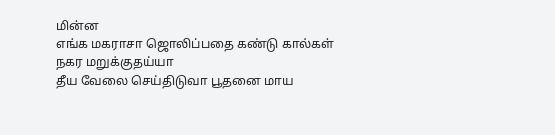மின்ன
எங்க மகராசா ஜொலிப்பதை கண்டு கால்கள் நகர மறுக்குதய்யா
தீய வேலை செய்திடுவா பூதனை மாய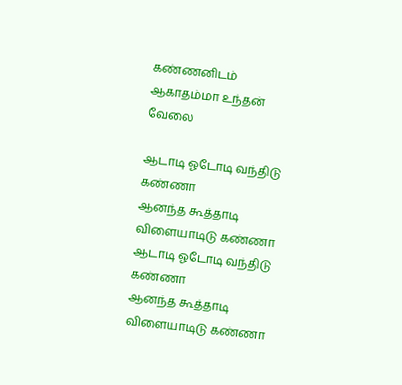கண்ணனிடம் ஆகாதம்மா உந்தன் வேலை

ஆடாடி ஓடோடி வந்திடு கண்ணா
ஆனந்த கூத்தாடி விளையாடிடு கண்ணா
ஆடாடி ஓடோடி வந்திடு கண்ணா
ஆனந்த கூத்தாடி விளையாடிடு கண்ணா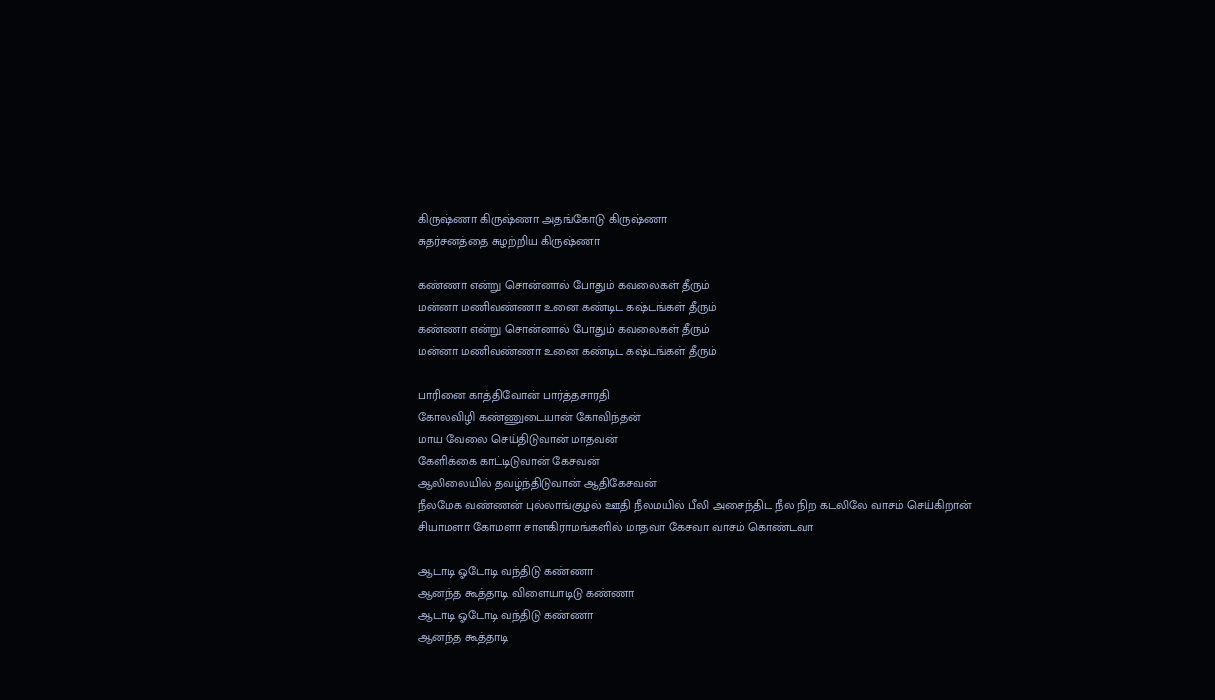கிருஷ்ணா கிருஷ்ணா அதங்கோடு கிருஷ்ணா
சுதர்சனத்தை சுழற்றிய கிருஷ்ணா

கண்ணா என்று சொன்னால் போதும் கவலைகள் தீரும்
மன்னா மணிவண்ணா உனை கண்டிட கஷ்டங்கள் தீரும்
கண்ணா என்று சொன்னால் போதும் கவலைகள் தீரும்
மன்னா மணிவண்ணா உனை கண்டிட கஷ்டங்கள் தீரும்

பாரினை காத்திவோன் பார்த்தசாரதி
கோலவிழி கண்ணுடையான் கோவிந்தன்
மாய வேலை செய்திடுவான் மாதவன்
கேளிக்கை காட்டிடுவான் கேசவன்
ஆலிலையில் தவழ்ந்திடுவான் ஆதிகேசவன்
நீலமேக வண்ணன் புல்லாங்குழல் ஊதி நீலமயில் பீலி அசைந்திட நீல நிற கடலிலே வாசம் செய்கிறான்
சியாமளா கோமளா சாளகிராமங்களில் மாதவா கேசவா வாசம் கொண்டவா

ஆடாடி ஓடோடி வந்திடு கண்ணா
ஆனந்த கூத்தாடி விளையாடிடு கண்ணா
ஆடாடி ஓடோடி வந்திடு கண்ணா
ஆனந்த கூத்தாடி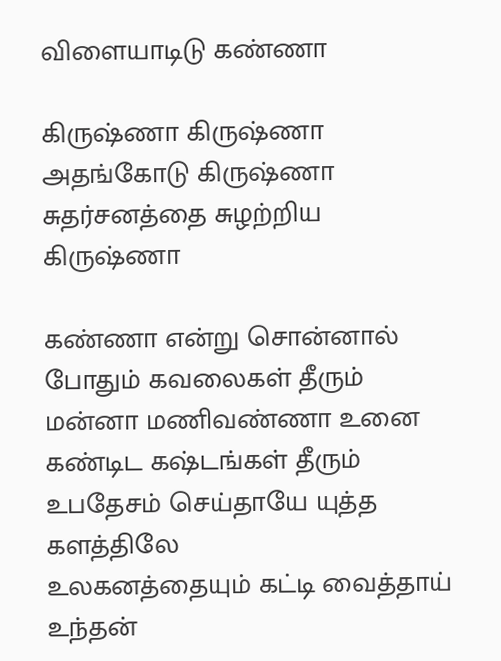விளையாடிடு கண்ணா

கிருஷ்ணா கிருஷ்ணா அதங்கோடு கிருஷ்ணா
சுதர்சனத்தை சுழற்றிய கிருஷ்ணா

கண்ணா என்று சொன்னால் போதும் கவலைகள் தீரும்
மன்னா மணிவண்ணா உனை கண்டிட கஷ்டங்கள் தீரும்
உபதேசம் செய்தாயே யுத்த களத்திலே
உலகனத்தையும் கட்டி வைத்தாய் உந்தன்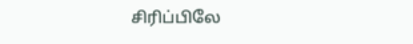சிரிப்பிலே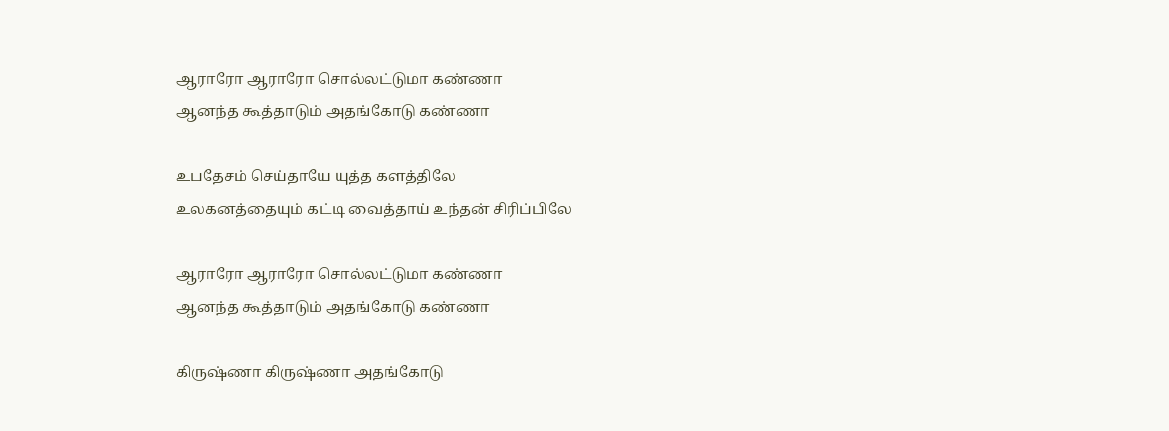ஆராரோ ஆராரோ சொல்லட்டுமா கண்ணா
ஆனந்த கூத்தாடும் அதங்கோடு கண்ணா

உபதேசம் செய்தாயே யுத்த களத்திலே
உலகனத்தையும் கட்டி வைத்தாய் உந்தன் சிரிப்பிலே

ஆராரோ ஆராரோ சொல்லட்டுமா கண்ணா
ஆனந்த கூத்தாடும் அதங்கோடு கண்ணா

கிருஷ்ணா கிருஷ்ணா அதங்கோடு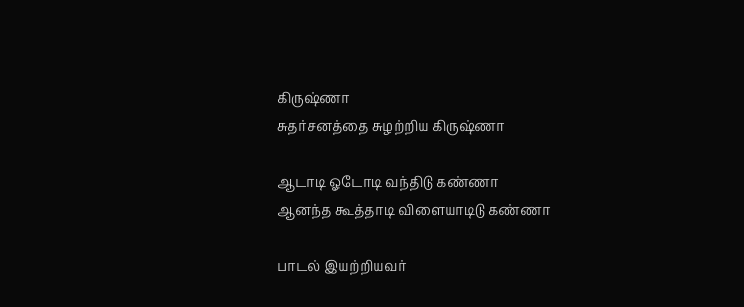கிருஷ்ணா
சுதர்சனத்தை சுழற்றிய கிருஷ்ணா

ஆடாடி ஓடோடி வந்திடு கண்ணா
ஆனந்த கூத்தாடி விளையாடிடு கண்ணா

பாடல் இயற்றியவர்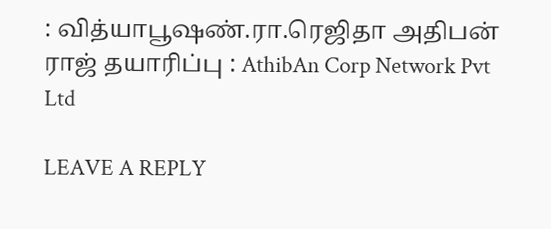: வித்யாபூஷண்.ரா.ரெஜிதா அதிபன் ராஜ் தயாரிப்பு : AthibAn Corp Network Pvt Ltd

LEAVE A REPLY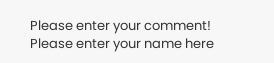Please enter your comment!
Please enter your name here